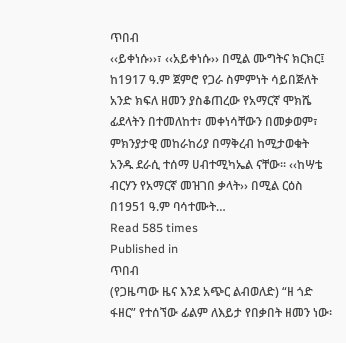ጥበብ
‹‹ይቀነሱ››፣ ‹‹አይቀነሱ›› በሚል ሙግትና ክርክር፤ ከ1917 ዓ.ም ጀምሮ የጋራ ስምምነት ሳይበጅለት አንድ ክፍለ ዘመን ያስቆጠረው የአማርኛ ሞክሼ ፊደላትን በተመለከተ፣ መቀነሳቸውን በመቃወም፣ ምክንያታዊ መከራከሪያ በማቅረብ ከሚታወቁት አንዱ ደራሲ ተሰማ ሀብተሚካኤል ናቸው፡፡ ‹‹ከሣቴ ብርሃን የአማርኛ መዝገበ ቃላት›› በሚል ርዕስ በ1951 ዓ.ም ባሳተሙት…
Read 585 times
Published in
ጥበብ
(የጋዜጣው ዜና እንደ አጭር ልብወለድ) “ዘ ጎድ ፋዘር” የተሰኘው ፊልም ለእይታ የበቃበት ዘመን ነው፡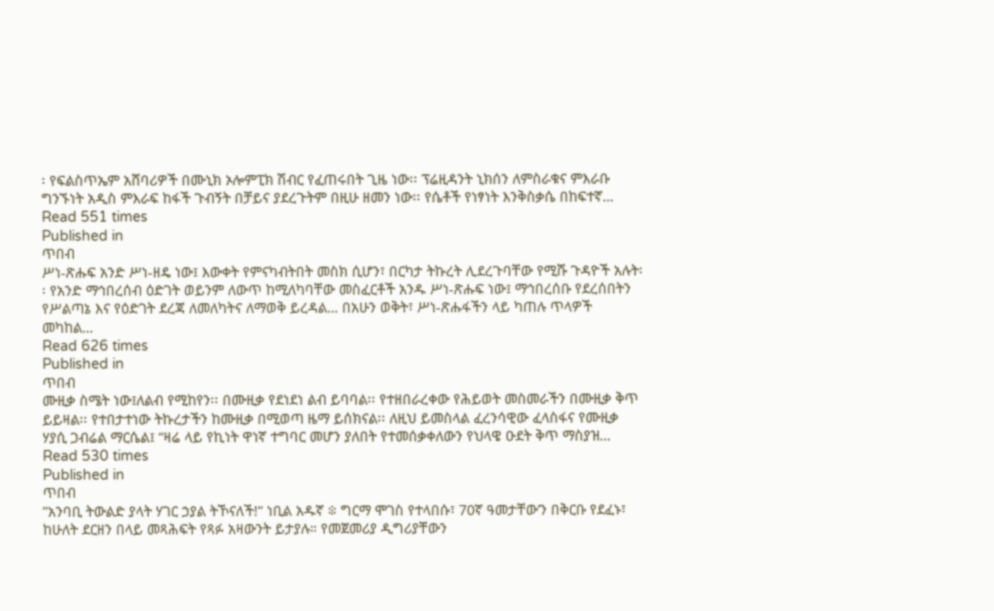፡ የፍልስጥኤም አሸባሪዎች በሙኒክ ኦሎምፒክ ሽብር የፈጠሩበት ጊዜ ነው፡፡ ፕሬዚዳንት ኒክሰን ለምስራቁና ምእራቡ ግንኙነት አዲስ ምእራፍ ከፋች ጉብኝት በቻይና ያደረጉትም በዚሁ ዘመን ነው፡፡ የሴቶች የነፃነት እንቅስቃሴ በከፍተኛ…
Read 551 times
Published in
ጥበብ
ሥነ-ጽሑፍ አንድ ሥነ-ዘዴ ነው፤ እውቀት የምናካብትበት መስክ ሲሆን፣ በርካታ ትኩረት ሊደረጉባቸው የሚሹ ጉዳዮች አሉት፡፡ የአንድ ማኅበረሰብ ዕድገት ወይንም ለውጥ ከሚለካባቸው መስፈርቶች አንዱ ሥነ-ጽሑፍ ነው፤ ማኅበረሰቡ የደረሰበትን የሥልጣኔ እና የዕድገት ደረጃ ለመለካትና ለማወቅ ይረዳል… በአሁን ወቅት፣ ሥነ-ጽሑፋችን ላይ ካጠሉ ጥላዎች መካከል…
Read 626 times
Published in
ጥበብ
ሙዚቃ ስሜት ነው፤ለልብ የሚከየን፡፡ በሙዚቃ የደነደነ ልብ ይባባል፡፡ የተዘበራረቀው የሕይወት መስመራችን በሙዚቃ ቅጥ ይይዛል፡፡ የተበታተነው ትኩረታችን ከሙዚቃ በሚወጣ ዜማ ይሰክናል፡፡ ለዚህ ይመስላል ፈረንሳዊው ፈላስፋና የሙዚቃ ሃያሲ ጋብሬል ማርሴል፤ “ዛሬ ላይ የኪነት ዋነኛ ተግባር መሆን ያለበት የተመሰቃቀለውን የህላዌ ዑደት ቅጥ ማስያዝ…
Read 530 times
Published in
ጥበብ
”አንባቢ ትውልድ ያላት ሃገር ኃያል ትኾናለች!“ ነቢል አዱኛ ፨ ግርማ ሞገስ የተላበሱ፣ 70ኛ ዓመታቸው’ን በቅርቡ የደፈኑ፣ ከሁለት ደርዘን በላይ መጻሕፍት የጻፉ አዛውንት ይታያሉ። የመጀመሪያ ዲግሪያቸውን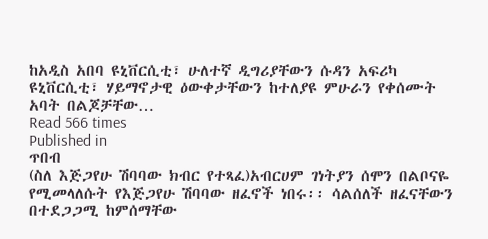ከአዲስ አበባ ዩኒቨርሲቲ፣ ሁለተኛ ዲግሪያቸውን ሱዳን አፍሪካ ዩኒቨርሲቲ፣ ሃይማኖታዊ ዕውቀታቸውን ከተለያዩ ምሁራን የቀሰሙት አባት በልጆቻቸው…
Read 566 times
Published in
ጥበብ
(ስለ እጅጋየሁ ሽባባው ክብር የተጻፈ)አብርሀም ገነትያን ሰሞን በልቦናዬ የሚመላለሱት የእጅጋየሁ ሽባባው ዘፈኖች ነበሩ፡፡ ሳልሰለች ዘፈናቸውን በተደጋጋሚ ከምሰማቸው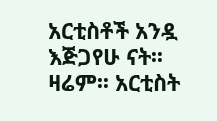አርቲስቶች አንዷ እጅጋየሁ ናት፡፡ ዛሬም፡፡ አርቲስት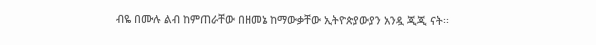ብዬ በሙሉ ልብ ከምጠራቸው በዘመኔ ከማውቃቸው ኢትዮጵያውያን አንዷ ጂጂ ናት፡፡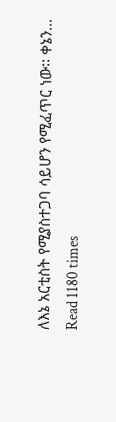ለእኔ አርቲስት የሚያስተጋባ ሳይሆን የሚፈጥር ነው፡፡ ቀኔን…
Read 1180 times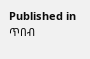Published in
ጥበብ